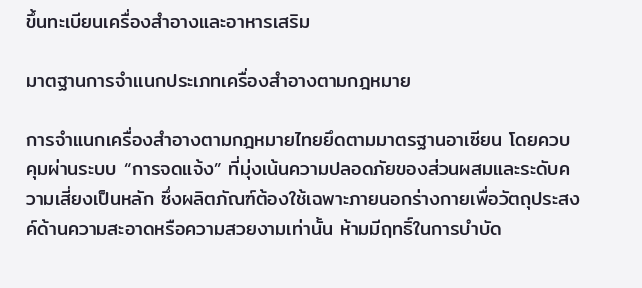ขึ้นทะเบียนเครื่องสำอางและอาหารเสริม

มาตฐานการจำเเนกประเภทเครื่องสำอางตามกฎหมาย

การจำแนกเครื่องสำอางตามกฎหมายไทยยึดตามมาตรฐานอาเซียน โดยควบคุมผ่านระบบ “การจดแจ้ง” ที่มุ่งเน้นความปลอดภัยของส่วนผสมและระดับความเสี่ยงเป็นหลัก ซึ่งผลิตภัณฑ์ต้องใช้เฉพาะภายนอกร่างกายเพื่อวัตถุประสงค์ด้านความสะอาดหรือความสวยงามเท่านั้น ห้ามมีฤทธิ์ในการบำบัด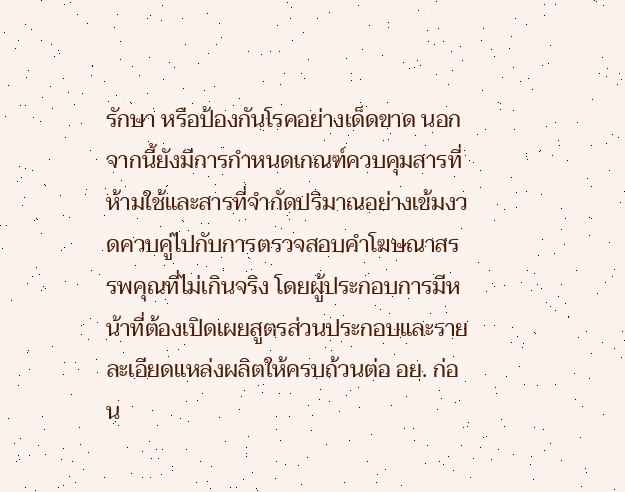รักษา หรือป้องกันโรคอย่างเด็ดขาด นอกจากนี้ยังมีการกำหนดเกณฑ์ควบคุมสารที่ห้ามใช้และสารที่จำกัดปริมาณอย่างเข้มงวดควบคู่ไปกับการตรวจสอบคำโฆษณาสรรพคุณที่ไม่เกินจริง โดยผู้ประกอบการมีหน้าที่ต้องเปิดเผยสูตรส่วนประกอบและรายละเอียดแหล่งผลิตให้ครบถ้วนต่อ อย. ก่อน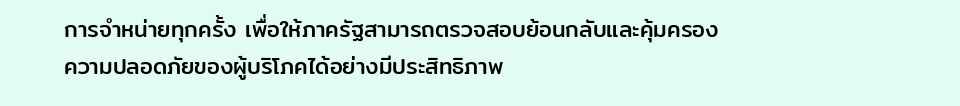การจำหน่ายทุกครั้ง เพื่อให้ภาครัฐสามารถตรวจสอบย้อนกลับและคุ้มครองความปลอดภัยของผู้บริโภคได้อย่างมีประสิทธิภาพ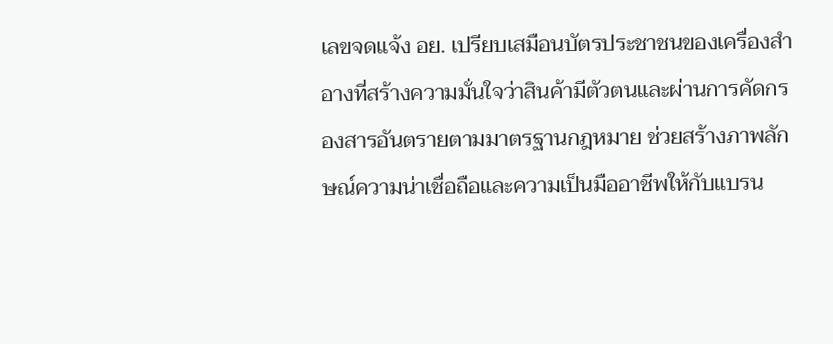เลขจดแจ้ง อย. เปรียบเสมือนบัตรประชาชนของเครื่องสำอางที่สร้างความมั่นใจว่าสินค้ามีตัวตนและผ่านการคัดกรองสารอันตรายตามมาตรฐานกฎหมาย ช่วยสร้างภาพลักษณ์ความน่าเชื่อถือและความเป็นมืออาชีพให้กับแบรน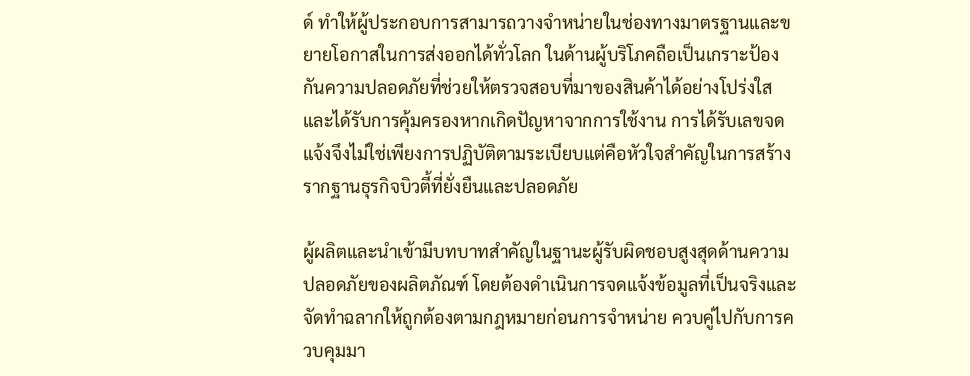ด์ ทำให้ผู้ประกอบการสามารถวางจำหน่ายในช่องทางมาตรฐานและขยายโอกาสในการส่งออกได้ทั่วโลก ในด้านผู้บริโภคถือเป็นเกราะป้องกันความปลอดภัยที่ช่วยให้ตรวจสอบที่มาของสินค้าได้อย่างโปร่งใสและได้รับการคุ้มครองหากเกิดปัญหาจากการใช้งาน การได้รับเลขจดแจ้งจึงไม่ใช่เพียงการปฏิบัติตามระเบียบแต่คือหัวใจสำคัญในการสร้างรากฐานธุรกิจบิวตี้ที่ยั่งยืนและปลอดภัย

ผู้ผลิตและนำเข้ามีบทบาทสำคัญในฐานะผู้รับผิดชอบสูงสุดด้านความปลอดภัยของผลิตภัณฑ์ โดยต้องดำเนินการจดแจ้งข้อมูลที่เป็นจริงและจัดทำฉลากให้ถูกต้องตามกฎหมายก่อนการจำหน่าย ควบคู่ไปกับการควบคุมมา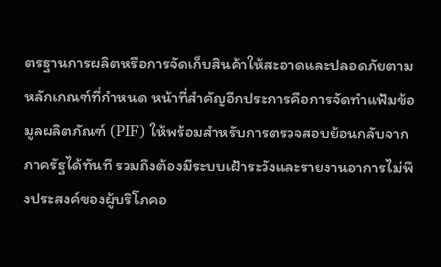ตรฐานการผลิตหรือการจัดเก็บสินค้าให้สะอาดและปลอดภัยตามหลักเกณฑ์ที่กำหนด หน้าที่สำคัญอีกประการคือการจัดทำแฟ้มข้อมูลผลิตภัณฑ์ (PIF) ให้พร้อมสำหรับการตรวจสอบย้อนกลับจากภาครัฐได้ทันที รวมถึงต้องมีระบบเฝ้าระวังและรายงานอาการไม่พึงประสงค์ของผู้บริโภคอ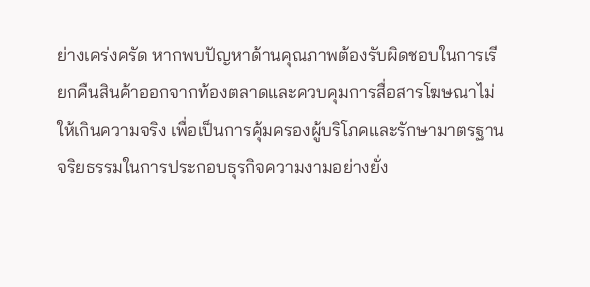ย่างเคร่งครัด หากพบปัญหาด้านคุณภาพต้องรับผิดชอบในการเรียกคืนสินค้าออกจากท้องตลาดและควบคุมการสื่อสารโฆษณาไม่ให้เกินความจริง เพื่อเป็นการคุ้มครองผู้บริโภคและรักษามาตรฐานจริยธรรมในการประกอบธุรกิจความงามอย่างยั่ง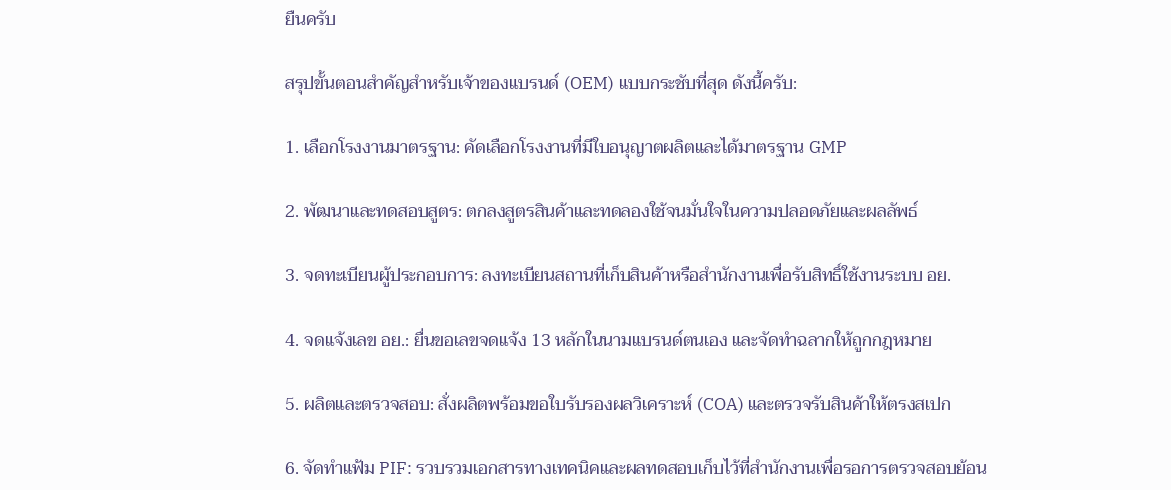ยืนครับ

สรุปขั้นตอนสำคัญสำหรับเจ้าของแบรนด์ (OEM) แบบกระชับที่สุด ดังนี้ครับ:

1. เลือกโรงงานมาตรฐาน: คัดเลือกโรงงานที่มีใบอนุญาตผลิตและได้มาตรฐาน GMP

2. พัฒนาและทดสอบสูตร: ตกลงสูตรสินค้าและทดลองใช้จนมั่นใจในความปลอดภัยและผลลัพธ์

3. จดทะเบียนผู้ประกอบการ: ลงทะเบียนสถานที่เก็บสินค้าหรือสำนักงานเพื่อรับสิทธิ์ใช้งานระบบ อย.

4. จดแจ้งเลข อย.: ยื่นขอเลขจดแจ้ง 13 หลักในนามแบรนด์ตนเอง และจัดทำฉลากให้ถูกกฎหมาย

5. ผลิตและตรวจสอบ: สั่งผลิตพร้อมขอใบรับรองผลวิเคราะห์ (COA) และตรวจรับสินค้าให้ตรงสเปก

6. จัดทำแฟ้ม PIF: รวบรวมเอกสารทางเทคนิคและผลทดสอบเก็บไว้ที่สำนักงานเพื่อรอการตรวจสอบย้อน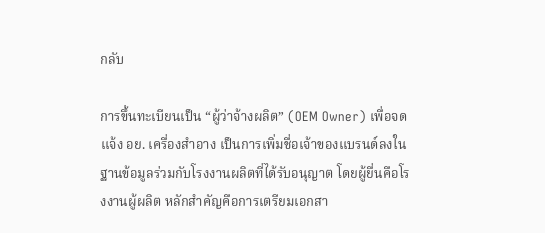กลับ

การขึ้นทะเบียนเป็น “ผู้ว่าจ้างผลิต” (OEM Owner) เพื่อจดแจ้ง อย. เครื่องสำอาง เป็นการเพิ่มชื่อเจ้าของแบรนด์ลงในฐานข้อมูลร่วมกับโรงงานผลิตที่ได้รับอนุญาต โดยผู้ยื่นคือโรงงานผู้ผลิต หลักสำคัญคือการเตรียมเอกสา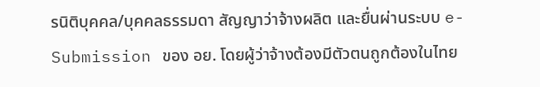รนิติบุคคล/บุคคลธรรมดา สัญญาว่าจ้างผลิต และยื่นผ่านระบบ e-Submission ของ อย. โดยผู้ว่าจ้างต้องมีตัวตนถูกต้องในไทย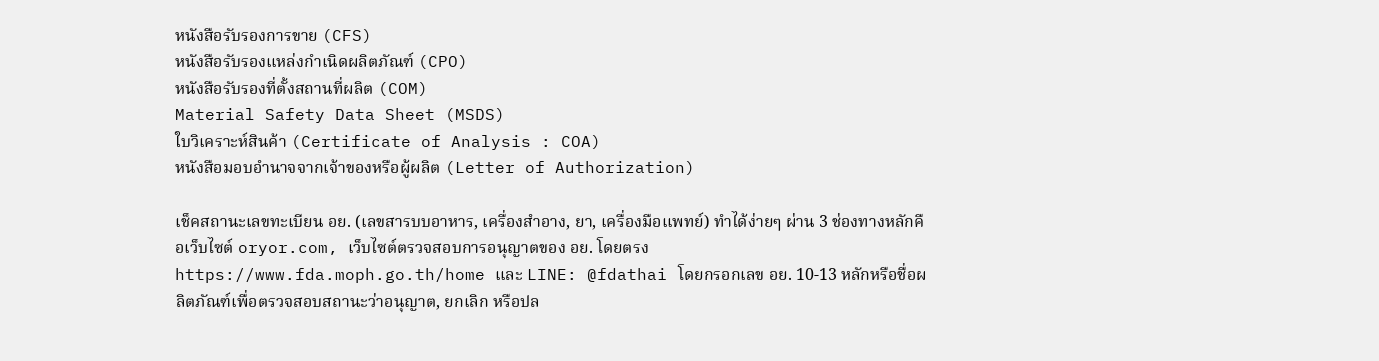หนังสือรับรองการขาย (CFS)
หนังสือรับรองแหล่งกำเนิดผลิตภัณฑ์ (CPO)
หนังสือรับรองที่ตั้งสถานที่ผลิต (COM)
Material Safety Data Sheet (MSDS)
ใบวิเคราะห์สินค้า (Certificate of Analysis : COA)
หนังสือมอบอำนาจจากเจ้าของหรือผู้ผลิต (Letter of Authorization)

เช็คสถานะเลขทะเบียน อย. (เลขสารบบอาหาร, เครื่องสำอาง, ยา, เครื่องมือแพทย์) ทำได้ง่ายๆ ผ่าน 3 ช่องทางหลักคือเว็บไซต์ oryor.com, เว็บไซต์ตรวจสอบการอนุญาตของ อย. โดยตรง https://www.fda.moph.go.th/home และ LINE: @fdathai โดยกรอกเลข อย. 10-13 หลักหรือชื่อผลิตภัณฑ์เพื่อตรวจสอบสถานะว่าอนุญาต, ยกเลิก หรือปล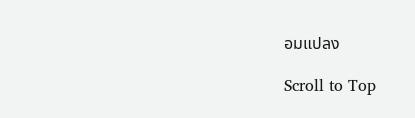อมแปลง

Scroll to Top